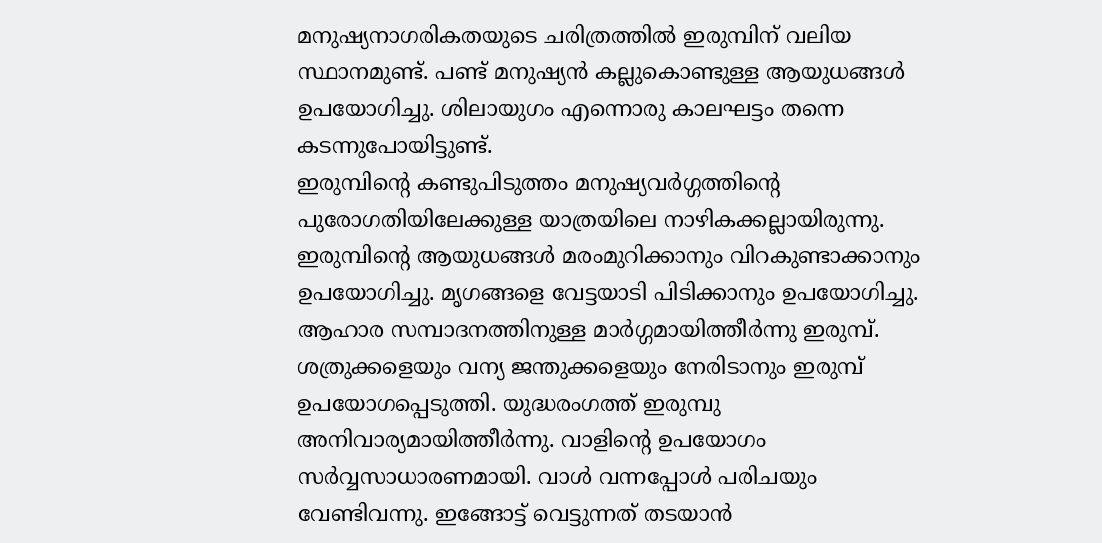മനുഷ്യനാഗരികതയുടെ ചരിത്രത്തിൽ ഇരുമ്പിന് വലിയ സ്ഥാനമുണ്ട്. പണ്ട് മനുഷ്യൻ കല്ലുകൊണ്ടുള്ള ആയുധങ്ങൾ ഉപയോഗിച്ചു. ശിലായുഗം എന്നൊരു കാലഘട്ടം തന്നെ കടന്നുപോയിട്ടുണ്ട്.
ഇരുമ്പിന്റെ കണ്ടുപിടുത്തം മനുഷ്യവർഗ്ഗത്തിന്റെ പുരോഗതിയിലേക്കുള്ള യാത്രയിലെ നാഴികക്കല്ലായിരുന്നു. ഇരുമ്പിന്റെ ആയുധങ്ങൾ മരംമുറിക്കാനും വിറകുണ്ടാക്കാനും ഉപയോഗിച്ചു. മൃഗങ്ങളെ വേട്ടയാടി പിടിക്കാനും ഉപയോഗിച്ചു. ആഹാര സമ്പാദനത്തിനുള്ള മാർഗ്ഗമായിത്തീർന്നു ഇരുമ്പ്.
ശത്രുക്കളെയും വന്യ ജന്തുക്കളെയും നേരിടാനും ഇരുമ്പ് ഉപയോഗപ്പെടുത്തി. യുദ്ധരംഗത്ത് ഇരുമ്പു അനിവാര്യമായിത്തീർന്നു. വാളിന്റെ ഉപയോഗം സർവ്വസാധാരണമായി. വാൾ വന്നപ്പോൾ പരിചയും വേണ്ടിവന്നു. ഇങ്ങോട്ട് വെട്ടുന്നത് തടയാൻ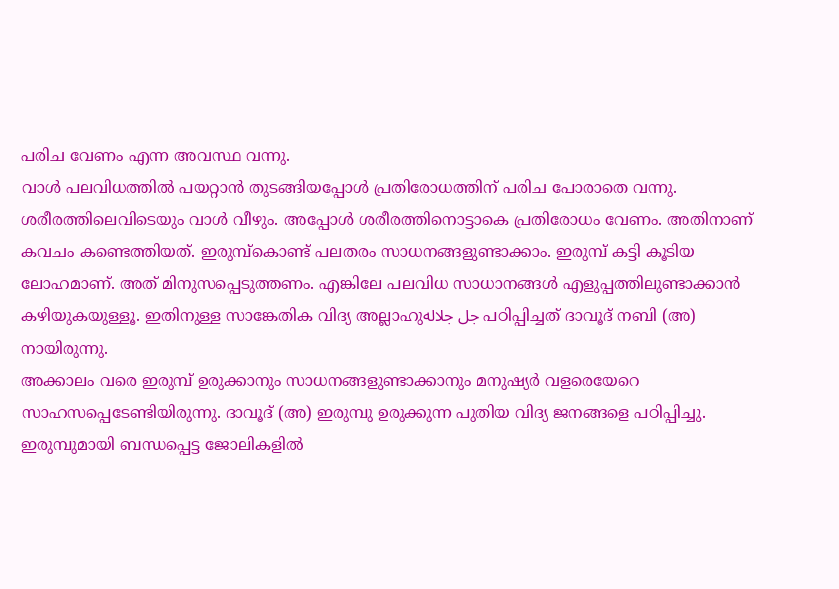പരിച വേണം എന്ന അവസ്ഥ വന്നു.
വാൾ പലവിധത്തിൽ പയറ്റാൻ തുടങ്ങിയപ്പോൾ പ്രതിരോധത്തിന് പരിച പോരാതെ വന്നു. ശരീരത്തിലെവിടെയും വാൾ വീഴും. അപ്പോൾ ശരീരത്തിനൊട്ടാകെ പ്രതിരോധം വേണം. അതിനാണ് കവചം കണ്ടെത്തിയത്. ഇരുമ്പ്കൊണ്ട് പലതരം സാധനങ്ങളുണ്ടാക്കാം. ഇരുമ്പ് കട്ടി കൂടിയ ലോഹമാണ്. അത് മിനുസപ്പെടുത്തണം. എങ്കിലേ പലവിധ സാധാനങ്ങൾ എളുപ്പത്തിലുണ്ടാക്കാൻ കഴിയുകയുള്ളൂ. ഇതിനുള്ള സാങ്കേതിക വിദ്യ അല്ലാഹുجل جلاله പഠിപ്പിച്ചത് ദാവൂദ് നബി (അ) നായിരുന്നു.
അക്കാലം വരെ ഇരുമ്പ് ഉരുക്കാനും സാധനങ്ങളുണ്ടാക്കാനും മനുഷ്യർ വളരെയേറെ സാഹസപ്പെടേണ്ടിയിരുന്നു. ദാവൂദ് (അ) ഇരുമ്പു ഉരുക്കുന്ന പുതിയ വിദ്യ ജനങ്ങളെ പഠിപ്പിച്ചു. ഇരുമ്പുമായി ബന്ധപ്പെട്ട ജോലികളിൽ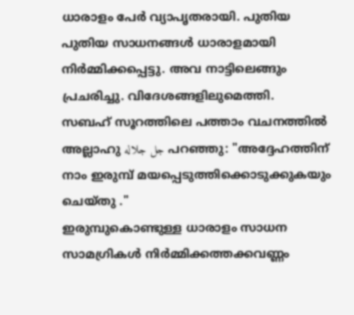ധാരാളം പേർ വ്യാപൃതരായി. പുതിയ പുതിയ സാധനങ്ങൾ ധാരാളമായി നിർമ്മിക്കപ്പെട്ടു. അവ നാട്ടിലെങ്ങും പ്രചരിച്ചു. വിദേശങ്ങളിലുമെത്തി.
സബഹ് സൂറത്തിലെ പത്താം വചനത്തിൽ അല്ലാഹു جل جلاله പറഞ്ഞു: "അദ്ദേഹത്തിന് നാം ഇരുമ്പ് മയപ്പെടുത്തിക്കൊടുക്കുകയും ചെയ്തു ."
ഇരുമ്പുകൊണ്ടുള്ള ധാരാളം സാധന സാമഗ്രികൾ നിർമ്മിക്കത്തക്കവണ്ണം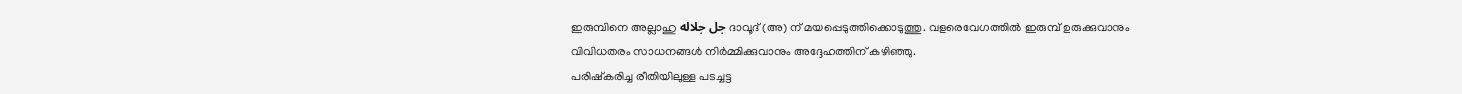ഇരുമ്പിനെ അല്ലാഹു جل جلاله ദാവൂദ് (അ) ന് മയപ്പെടുത്തിക്കൊടുത്തു. വളരെവേഗത്തിൽ ഇരുമ്പ് ഉരുക്കുവാനും വിവിധതരം സാധനങ്ങൾ നിർമ്മിക്കുവാനും അദ്ദേഹത്തിന് കഴിഞ്ഞു.
പരിഷ്കരിച്ച രീതിയിലുള്ള പടച്ചട്ട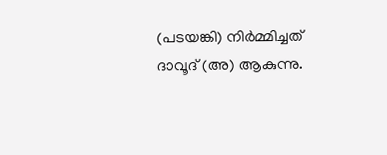(പടയങ്കി) നിർമ്മിച്ചത് ദാവൂദ് (അ) ആകുന്നു.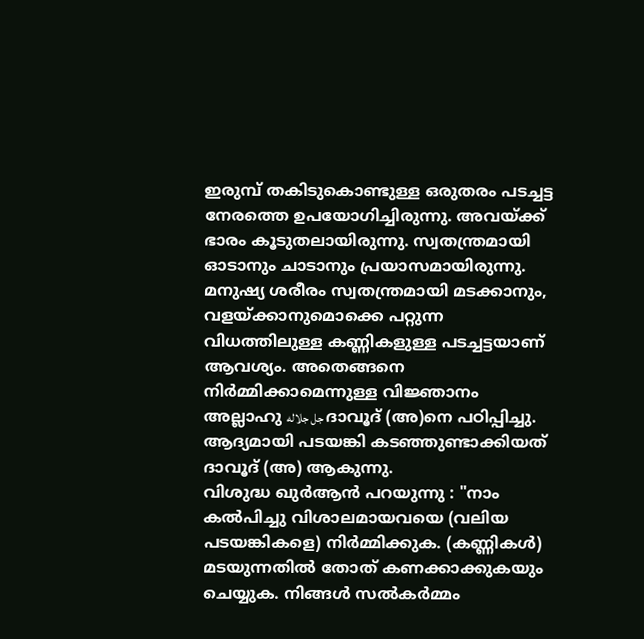ഇരുമ്പ് തകിടുകൊണ്ടുള്ള ഒരുതരം പടച്ചട്ട നേരത്തെ ഉപയോഗിച്ചിരുന്നു. അവയ്ക്ക് ഭാരം കൂടുതലായിരുന്നു. സ്വതന്ത്രമായി ഓടാനും ചാടാനും പ്രയാസമായിരുന്നു.
മനുഷ്യ ശരീരം സ്വതന്ത്രമായി മടക്കാനും, വളയ്ക്കാനുമൊക്കെ പറ്റുന്ന വിധത്തിലുള്ള കണ്ണികളുള്ള പടച്ചട്ടയാണ് ആവശ്യം. അതെങ്ങനെ നിർമ്മിക്കാമെന്നുള്ള വിജ്ഞാനം അല്ലാഹു جل جلاله ദാവൂദ് (അ)നെ പഠിപ്പിച്ചു. ആദ്യമായി പടയങ്കി കടഞ്ഞുണ്ടാക്കിയത് ദാവൂദ് (അ) ആകുന്നു.
വിശുദ്ധ ഖുർആൻ പറയുന്നു : "നാം കൽപിച്ചു വിശാലമായവയെ (വലിയ പടയങ്കികളെ) നിർമ്മിക്കുക. (കണ്ണികൾ) മടയുന്നതിൽ തോത് കണക്കാക്കുകയും ചെയ്യുക. നിങ്ങൾ സൽകർമ്മം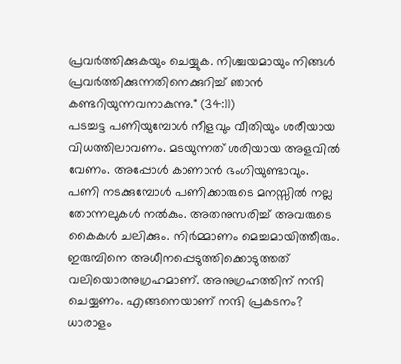പ്രവർത്തിക്കുകയും ചെയ്യുക. നിശ്ചയമായും നിങ്ങൾ പ്രവർത്തിക്കുന്നതിനെക്കുറിച്ച് ഞാൻ കണ്ടറിയുന്നവനാകുന്നു." (34:11)
പടച്ചട്ട പണിയുമ്പോൾ നീളവും വീതിയും ശരീയായ വിധത്തിലാവണം. മടയുന്നത് ശരിയായ അളവിൽ വേണം. അപ്പോൾ കാണാൻ ഭംഗിയുണ്ടാവും. പണി നടക്കുമ്പോൾ പണിക്കാരുടെ മനസ്സിൽ നല്ല തോന്നലുകൾ നൽകും. അതനുസരിച്ച് അവരുടെ കൈകൾ ചലിക്കും. നിർമ്മാണം മെച്ചമായിത്തീരും.
ഇരുമ്പിനെ അധീനപ്പെടുത്തിക്കൊടുത്തത് വലിയൊരനുഗ്രഹമാണ്. അനുഗ്രഹത്തിന് നന്ദി ചെയ്യണം. എങ്ങനെയാണ് നന്ദി പ്രകടനം? ധാരാളം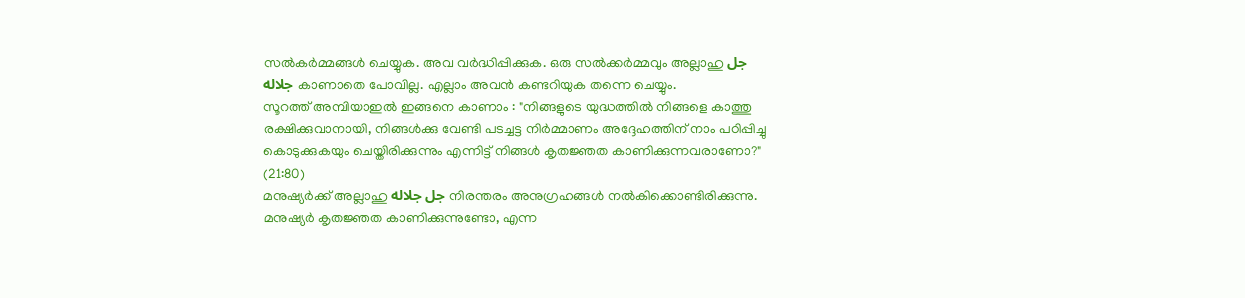സൽകർമ്മങ്ങൾ ചെയ്യുക. അവ വർദ്ധിപ്പിക്കുക. ഒരു സൽക്കർമ്മവും അല്ലാഹു جل جلاله കാണാതെ പോവില്ല. എല്ലാം അവൻ കണ്ടറിയുക തന്നെ ചെയ്യും.
സൂറത്ത് അമ്പിയാഇൽ ഇങ്ങനെ കാണാം : "നിങ്ങളുടെ യുദ്ധത്തിൽ നിങ്ങളെ കാത്തു രക്ഷിക്കുവാനായി, നിങ്ങൾക്കു വേണ്ടി പടച്ചട്ട നിർമ്മാണം അദ്ദേഹത്തിന് നാം പഠിപ്പിച്ചു കൊടുക്കുകയും ചെയ്തിരിക്കുന്നും എന്നിട്ട് നിങ്ങൾ കൃതജ്ഞത കാണിക്കുന്നവരാണോ?" (21:80)
മനുഷ്യർക്ക് അല്ലാഹു جل جلاله നിരന്തരം അനുഗ്രഹങ്ങൾ നൽകിക്കൊണ്ടിരിക്കുന്നു. മനുഷ്യർ കൃതജ്ഞത കാണിക്കുന്നുണ്ടോ, എന്ന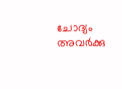ചോദ്യം അവർക്കു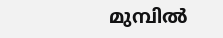മുമ്പിൽ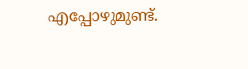എപ്പോഴുമുണ്ട്.